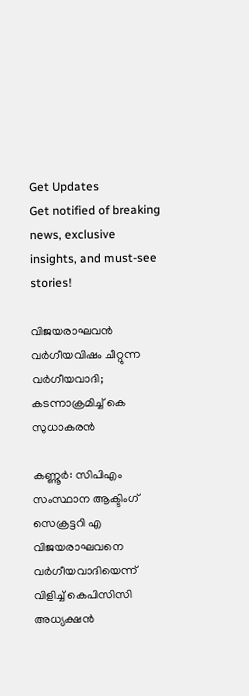Get Updates
Get notified of breaking news, exclusive insights, and must-see stories!

വിജയരാഘവൻ വർഗീയവിഷം ചീറ്റുന്ന വർഗീയവാദി; കടന്നാക്രമിച്ച് കെ സുധാകരൻ

കണ്ണൂർ: സിപിഎം സംസ്ഥാന ആക്ടിംഗ് സെക്രട്ടറി എ വിജയരാഘവനെ വർഗീയവാദിയെന്ന് വിളിച്ച് കെപിസിസി അധ്യക്ഷൻ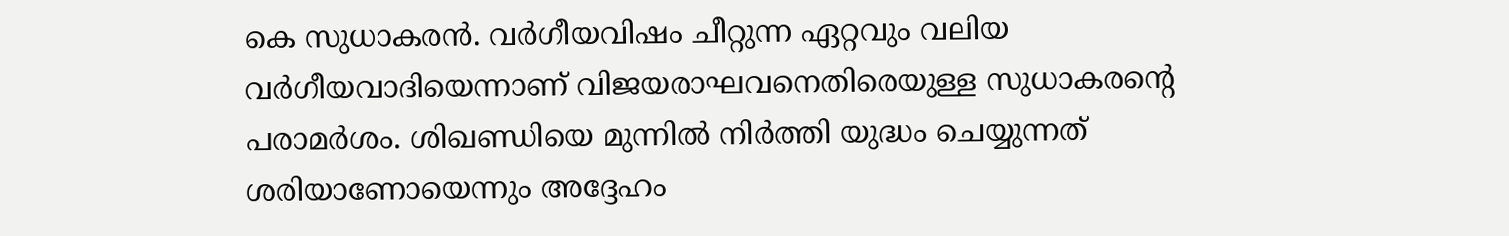കെ സുധാകരൻ. വർഗീയവിഷം ചീറ്റുന്ന ഏറ്റവും വലിയ വർഗീയവാദിയെന്നാണ് വിജയരാഘവനെതിരെയുള്ള സുധാകരൻ്റെ പരാമർശം. ശിഖണ്ഡിയെ മുന്നില്‍ നിര്‍ത്തി യുദ്ധം ചെയ്യുന്നത് ശരിയാണോയെന്നും അദ്ദേഹം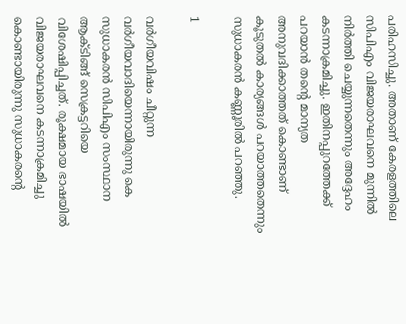പരിഹസിച്ചു. അതാണ് കേരളത്തിലെ സിപിഎം വിജയരാഘവനെ മുന്നിൽ നിർത്തി ചെയ്യുന്നതെന്നും അദ്ദേഹം കടന്നാക്രമിച്ചു. ഇതിനപ്പുറത്തേക്ക് പറയാന്‍ തന്റെ മാന്യത അനുവദിക്കാത്തത് കൊണ്ടാണ് കൂടുതൽ കാര്യങ്ങൾ പറയാത്തതെന്നും സുധാകരൻ കണ്ണൂരിൽ പറഞ്ഞു.

1

വർഗീയവിഷം ചീറ്റുന്ന വർഗീയവാദിയെന്നായിരുന്നു കെ സുധാകരൻ സിപിഎം സംസ്ഥാന ആക്ടിങ്ങ് സെക്രട്ടറിയെ വിശേഷിപ്പിച്ചത്. രൂക്ഷമായ ഭാഷയിൽ വിജയരാഘവനെ കടന്നാക്രമിച്ചു കൊണ്ടായിരുന്നു സുധാകരൻ്റെ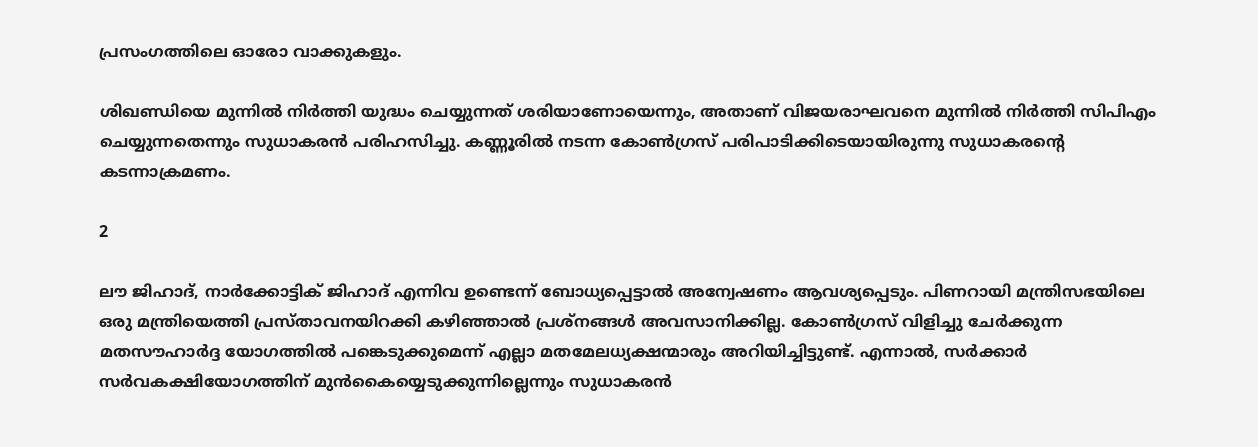പ്രസംഗത്തിലെ ഓരോ വാക്കുകളും.

ശിഖണ്ഡിയെ മുന്നില്‍ നിര്‍ത്തി യുദ്ധം ചെയ്യുന്നത് ശരിയാണോയെന്നും, അതാണ് വിജയരാഘവനെ മുന്നില്‍ നിര്‍ത്തി സിപിഎം ചെയ്യുന്നതെന്നും സുധാകരന്‍ പരിഹസിച്ചു. കണ്ണൂരിൽ നടന്ന കോൺഗ്രസ് പരിപാടിക്കിടെയായിരുന്നു സുധാകരൻ്റെ കടന്നാക്രമണം.

2

ലൗ ജിഹാദ്, നാർക്കോട്ടിക് ജിഹാദ് എന്നിവ ഉണ്ടെന്ന് ബോധ്യപ്പെട്ടാൽ അന്വേഷണം ആവശ്യപ്പെടും. പിണറായി മന്ത്രിസഭയിലെ ഒരു മന്ത്രിയെത്തി പ്രസ്താവനയിറക്കി കഴിഞ്ഞാൽ പ്രശ്നങ്ങൾ അവസാനിക്കില്ല. കോണ്‍ഗ്രസ് വിളിച്ചു ചേര്‍ക്കുന്ന മതസൗഹാര്‍ദ്ദ യോഗത്തില്‍ പങ്കെടുക്കുമെന്ന് എല്ലാ മതമേലധ്യക്ഷന്മാരും അറിയിച്ചിട്ടുണ്ട്. എന്നാൽ, സർക്കാർ സർവകക്ഷിയോഗത്തിന് മുൻകൈയ്യെടുക്കുന്നില്ലെന്നും സുധാകരൻ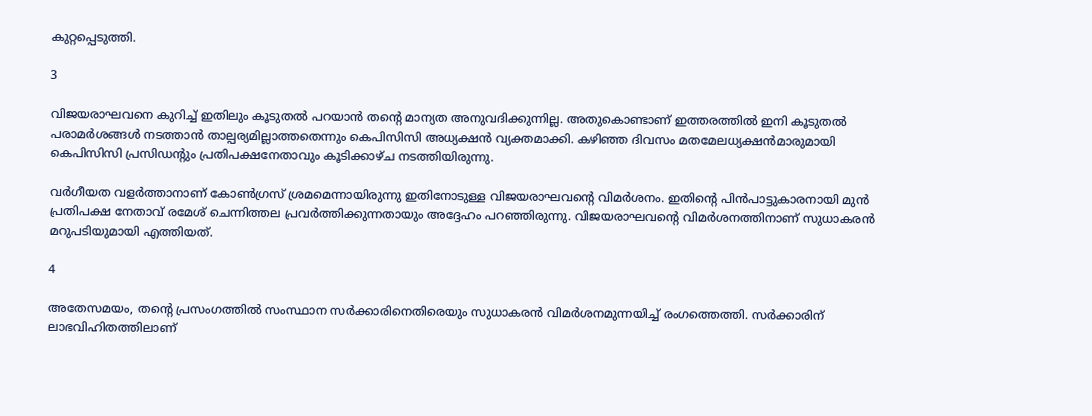കുറ്റപ്പെടുത്തി.

3

വിജയരാഘവനെ കുറിച്ച് ഇതിലും കൂടുതൽ പറയാൻ തൻ്റെ മാന്യത അനുവദിക്കുന്നില്ല. അതുകൊണ്ടാണ് ഇത്തരത്തിൽ ഇനി കൂടുതൽ പരാമർശങ്ങൾ നടത്താൻ താല്പര്യമില്ലാത്തതെന്നും കെപിസിസി അധ്യക്ഷൻ വ്യക്തമാക്കി. കഴിഞ്ഞ ദിവസം മതമേലധ്യക്ഷന്‍മാരുമായി കെപിസിസി പ്രസിഡന്റും പ്രതിപക്ഷനേതാവും കൂടിക്കാഴ്ച നടത്തിയിരുന്നു.

വര്‍ഗീയത വളര്‍ത്താനാണ് കോണ്‍ഗ്രസ് ശ്രമമെന്നായിരുന്നു ഇതിനോടുള്ള വിജയരാഘവന്റെ വിമര്‍ശനം. ഇതിന്‍റെ പിൻപാട്ടുകാരനായി മുൻ പ്രതിപക്ഷ നേതാവ് രമേശ് ചെന്നിത്തല പ്രവർത്തിക്കുന്നതായും അദ്ദേഹം പറഞ്ഞിരുന്നു. വിജയരാഘവൻ്റെ വിമർശനത്തിനാണ് സുധാകരൻ മറുപടിയുമായി എത്തിയത്.

4

അതേസമയം, തൻ്റെ പ്രസംഗത്തിൽ സംസ്ഥാന സർക്കാരിനെതിരെയും സുധാകരൻ വിമർശനമുന്നയിച്ച് രംഗത്തെത്തി. സര്‍ക്കാരിന് ലാഭവിഹിതത്തിലാണ്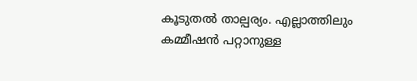കൂടുതൽ താല്പര്യം. എല്ലാത്തിലും കമ്മീഷൻ പറ്റാനുള്ള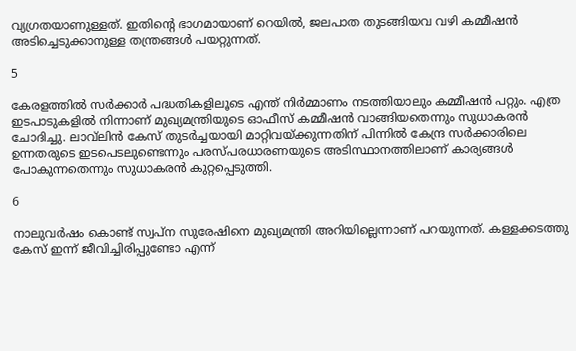വ്യഗ്രതയാണുള്ളത്. ഇതിൻ്റെ ഭാഗമായാണ് റെയില്‍, ജലപാത തുടങ്ങിയവ വഴി കമ്മീഷന്‍ അടിച്ചെടുക്കാനുള്ള തന്ത്രങ്ങൾ പയറ്റുന്നത്.

5

കേരളത്തിൽ സർക്കാർ പദ്ധതികളിലൂടെ എന്ത് നിര്‍മ്മാണം നടത്തിയാലും കമ്മീഷന്‍ പറ്റും. എത്ര ഇടപാടുകളില്‍ നിന്നാണ് മുഖ്യമന്ത്രിയുടെ ഓഫീസ് കമ്മീഷന്‍ വാങ്ങിയതെന്നും സുധാകരന്‍ ചോദിച്ചു. ലാവ്‌ലിന്‍ കേസ് തുടര്‍ച്ചയായി മാറ്റിവയ്ക്കുന്നതിന് പിന്നിൽ കേന്ദ്ര സര്‍ക്കാരിലെ ഉന്നതരുടെ ഇടപെടലുണ്ടെന്നും പരസ്പരധാരണയുടെ അടിസ്ഥാനത്തിലാണ് കാര്യങ്ങൾ പോകുന്നതെന്നും സുധാകരൻ കുറ്റപ്പെടുത്തി.

6

നാലുവർഷം കൊണ്ട് സ്വപ്ന സുരേഷിനെ മുഖ്യമന്ത്രി അറിയില്ലെന്നാണ് പറയുന്നത്. കള്ളക്കടത്തു കേസ് ഇന്ന് ജീവിച്ചിരിപ്പുണ്ടോ എന്ന്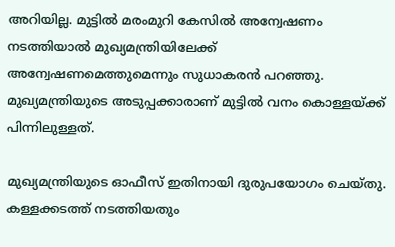അറിയില്ല. മുട്ടിൽ മരംമുറി കേസിൽ അന്വേഷണം നടത്തിയാൽ മുഖ്യമന്ത്രിയിലേക്ക് അന്വേഷണമെത്തുമെന്നും സുധാകരൻ പറഞ്ഞു. മുഖ്യമന്ത്രിയുടെ അടുപ്പക്കാരാണ് മുട്ടിൽ വനം കൊള്ളയ്ക്ക് പിന്നിലുള്ളത്.

മുഖ്യമന്ത്രിയുടെ ഓഫീസ് ഇതിനായി ദുരുപയോഗം ചെയ്തു. കള്ളക്കടത്ത് നടത്തിയതും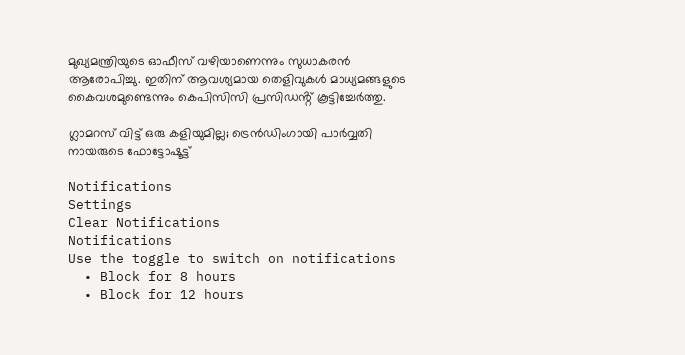മുഖ്യമന്ത്രിയുടെ ഓഫീസ് വഴിയാണെന്നും സുധാകരൻ ആരോപിച്ചു. ഇതിന് ആവശ്യമായ തെളിവുകൾ മാധ്യമങ്ങളുടെ കൈവശമുണ്ടെന്നും കെപിസിസി പ്രസിഡൻ്റ് കൂട്ടിച്ചേർത്തു.

ഗ്ലാമറസ് വിട്ട് ഒരു കളിയുമില്ല; ട്രെന്‍ഡിംഗായി പാര്‍വ്വതി നായരുടെ ഫോട്ടോഷൂട്ട്

Notifications
Settings
Clear Notifications
Notifications
Use the toggle to switch on notifications
  • Block for 8 hours
  • Block for 12 hours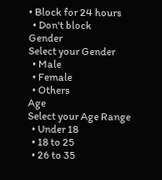• Block for 24 hours
  • Don't block
Gender
Select your Gender
  • Male
  • Female
  • Others
Age
Select your Age Range
  • Under 18
  • 18 to 25
  • 26 to 35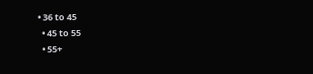• 36 to 45
  • 45 to 55
  • 55+